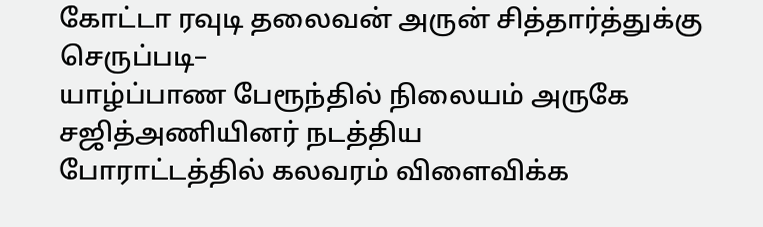கோட்டா ரவுடி தலைவன் அருன் சித்தார்த்துக்கு செருப்படி–
யாழ்ப்பாண பேரூந்தில் நிலையம் அருகே சஜித்அணியினர் நடத்திய
போராட்டத்தில் கலவரம் விளைவிக்க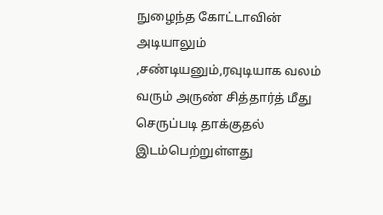நுழைந்த கோட்டாவின் அடியாலும்
,சண்டியனும்,ரவுடியாக வலம் வரும் அருண் சித்தார்த் மீது செருப்படி தாக்குதல் இடம்பெற்றுள்ளது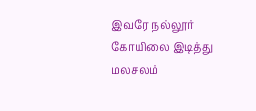இவரே நல்லூர் கோயிலை இடித்து மலசலம்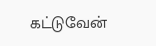கட்டுவேன்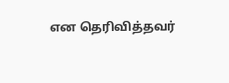என தெரிவித்தவர்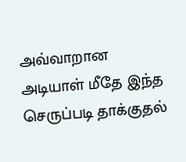அவ்வாறான அடியாள் மீதே இந்த செருப்படி தாக்குதல்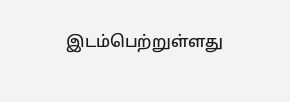இடம்பெற்றுள்ளது